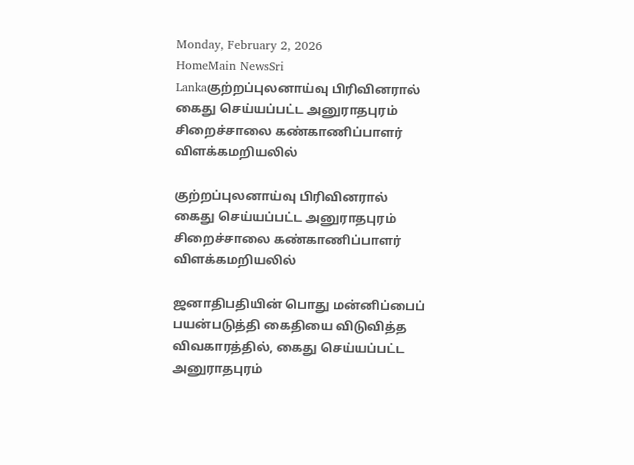Monday, February 2, 2026
HomeMain NewsSri Lankaகுற்றப்புலனாய்வு பிரிவினரால் கைது செய்யப்பட்ட அனுராதபுரம் சிறைச்சாலை கண்காணிப்பாளர் விளக்கமறியலில்

குற்றப்புலனாய்வு பிரிவினரால் கைது செய்யப்பட்ட அனுராதபுரம் சிறைச்சாலை கண்காணிப்பாளர் விளக்கமறியலில்

ஜனாதிபதியின் பொது மன்னிப்பைப் பயன்படுத்தி கைதியை விடுவித்த விவகாரத்தில், கைது செய்யப்பட்ட அனுராதபுரம்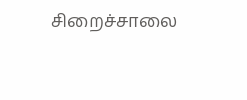சிறைச்சாலை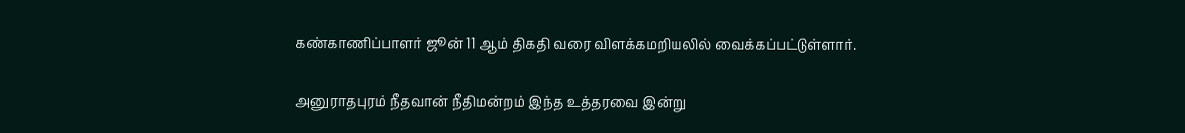கண்காணிப்பாளர் ஜூன் 11 ஆம் திகதி வரை விளக்கமறியலில் வைக்கப்பட்டுள்ளார்.

அனுராதபுரம் நீதவான் நீதிமன்றம் இந்த உத்தரவை இன்று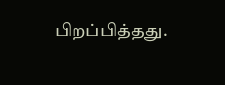பிறப்பித்தது.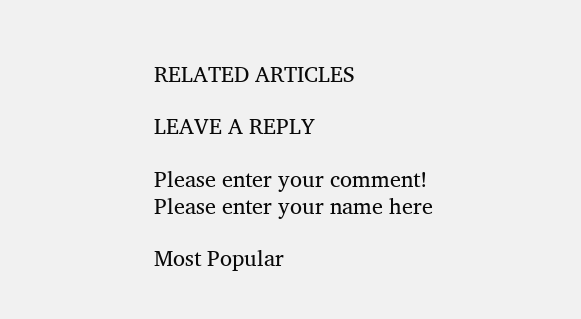RELATED ARTICLES

LEAVE A REPLY

Please enter your comment!
Please enter your name here

Most Popular